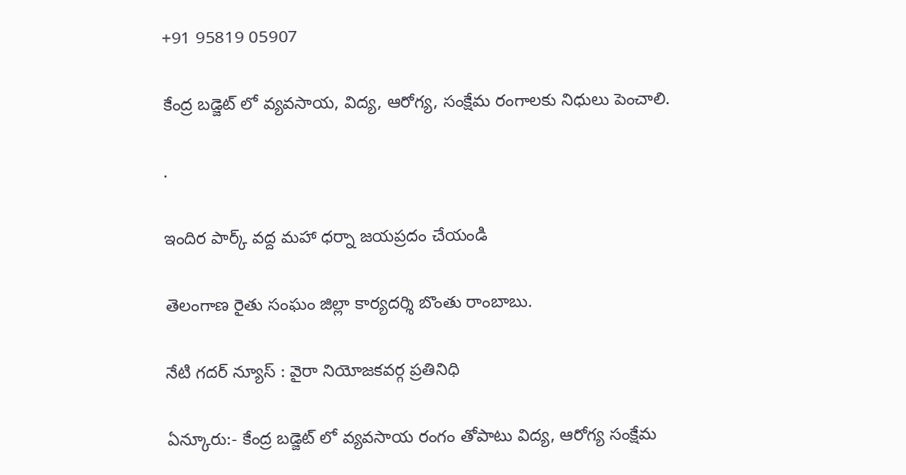+91 95819 05907

కేంద్ర బడ్జెట్ లో వ్యవసాయ, విద్య, ఆరోగ్య, సంక్షేమ రంగాలకు నిధులు పెంచాలి.

.

ఇందిర పార్క్ వద్ద మహా ధర్నా జయప్రదం చేయండి

తెలంగాణ రైతు సంఘం జిల్లా కార్యదర్శి బొంతు రాంబాబు.

నేటి గదర్ న్యూస్ : వైరా నియోజకవర్గ ప్రతినిధి

ఏన్కూరు:- కేంద్ర బడ్జెట్ లో వ్యవసాయ రంగం తోపాటు విద్య, ఆరోగ్య సంక్షేమ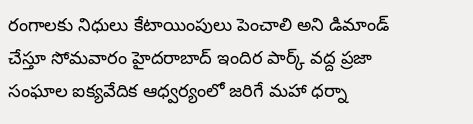రంగాలకు నిధులు కేటాయింపులు పెంచాలి అని డిమాండ్ చేస్తూ సోమవారం హైదరాబాద్ ఇందిర పార్క్ వద్ద ప్రజా సంఘాల ఐక్యవేదిక ఆధ్వర్యంలో జరిగే మహా ధర్నా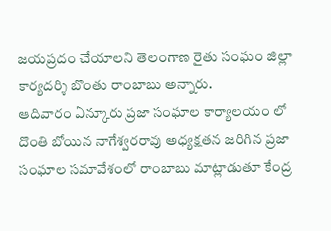జయప్రదం చేయాలని తెలంగాణ రైతు సంఘం జిల్లా కార్యదర్శి బొంతు రాంబాబు అన్నారు.
ఆదివారం ఏన్కూరు ప్రజా సంఘాల కార్యాలయం లో దొంతి బోయిన నాగేశ్వరరావు అధ్యక్షతన జరిగిన ప్రజా సంఘాల సమావేశంలో రాంబాబు మాట్లాడుతూ కేంద్ర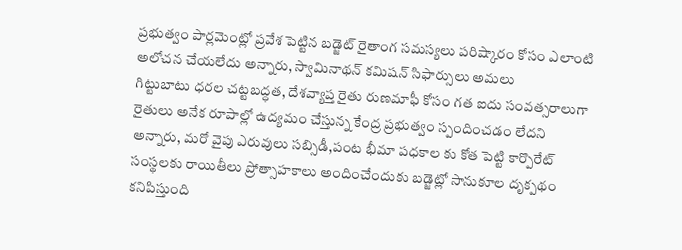ప్రభుత్వం పార్లమెంట్లో ప్రవేశ పెట్టిన బడ్జెట్ రైతాంగ సమస్యలు పరిష్కారం కోసం ఎలాంటి అలోచన చేయలేదు అన్నారు, స్వామినాథన్ కమిషన్ సిఫార్సులు అమలు
గిట్టుబాటు ధరల చట్టబద్ధత, దేశవ్యాప్త రైతు రుణమాఫీ కోసం గత ఐదు సంవత్సరాలుగా రైతులు అనేక రూపాల్లో ఉద్యమం చేస్తున్న కేంద్ర ప్రభుత్వం స్పందించడం లేదని అన్నారు, మరో వైపు ఎరువులు సబ్సిడీ,పంట భీమా పధకాల కు కోత పెట్టి కార్పొరేట్ సంస్థలకు రాయితీలు ప్రోత్సాహకాలు అందించేందుకు బడ్జెట్లో సానుకూల దృక్పథం కనిపిస్తుంది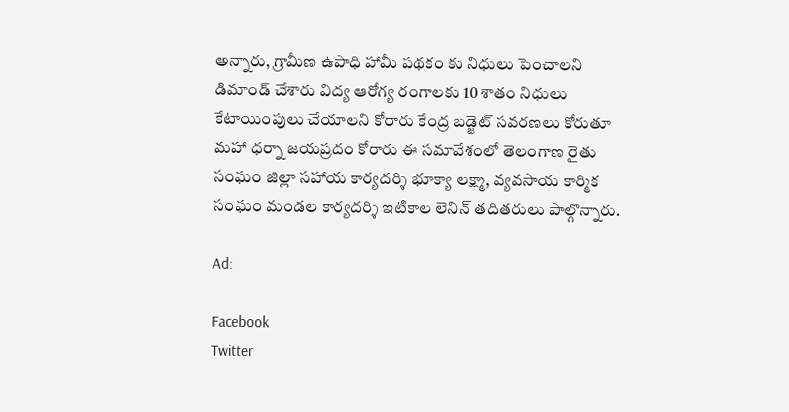అన్నారు, గ్రామీణ ఉపాధి హామీ పథకం కు నిధులు పెంచాలని డిమాండ్ చేశారు విద్య ఆరోగ్య రంగాలకు 10 శాతం నిధులు కేటాయింపులు చేయాలని కోరారు కేంద్ర బడ్జెట్ సవరణలు కోరుతూ మహా ధర్నా జయప్రదం కోరారు ఈ సమావేశంలో తెలంగాణ రైతు సంఘం జిల్లా సహాయ కార్యదర్శి భూక్యా లక్ష్మా, వ్యవసాయ కార్మిక సంఘం మండల కార్యదర్శి ఇటికాల లెనిన్ తదితరులు పాల్గొన్నారు.

Ad:

Facebook
Twitter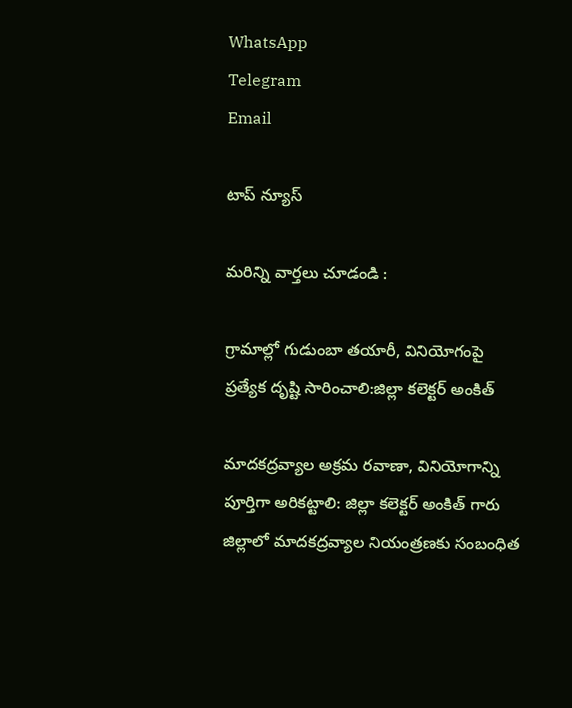WhatsApp
Telegram
Email

టాప్ న్యూస్

మరిన్ని వార్తలు చూడండి :

గ్రామాల్లో గుడుంబా తయారీ, వినియోగంపై ప్రత్యేక దృష్టి సారించాలి:జిల్లా కలెక్టర్ అంకిత్

మాదకద్రవ్యాల అక్రమ రవాణా, వినియోగాన్ని పూర్తిగా అరికట్టాలి: జిల్లా కలెక్టర్ అంకిత్ గారు జిల్లాలో మాదకద్రవ్యాల నియంత్రణకు సంబంధిత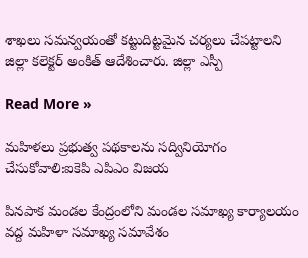శాఖలు సమన్వయంతో కట్టుదిట్టమైన చర్యలు చేపట్టాలని జిల్లా కలెక్టర్ అంకిత్ ఆదేశించారు. జిల్లా ఎస్పీ

Read More »

మహిళలు ప్రభుత్వ పథకాలను సద్వినియోగం చేసుకోవాలి:ఐకెపి ఎపిఎం విజయ

పినపాక మండల కేంద్రంలోని మండల సమాఖ్య కార్యాలయం వద్ద మహిళా సమాఖ్య సమావేశం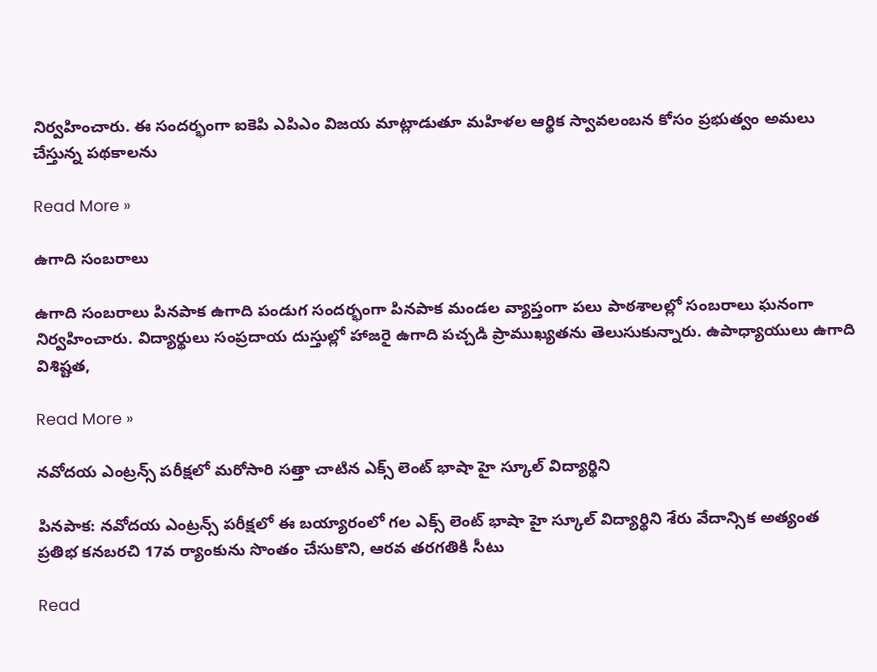నిర్వహించారు. ఈ సందర్భంగా ఐకెపి ఎపిఎం విజయ మాట్లాడుతూ మహిళల ఆర్థిక స్వావలంబన కోసం ప్రభుత్వం అమలు చేస్తున్న పథకాలను

Read More »

ఉగాది సంబరాలు

ఉగాది సంబరాలు పినపాక ఉగాది పండుగ సందర్భంగా పినపాక మండల వ్యాప్తంగా పలు పాఠశాలల్లో సంబరాలు ఘనంగా నిర్వహించారు. విద్యార్థులు సంప్రదాయ దుస్తుల్లో హాజరై ఉగాది పచ్చడి ప్రాముఖ్యతను తెలుసుకున్నారు. ఉపాధ్యాయులు ఉగాది విశిష్టత,

Read More »

నవోదయ ఎంట్రన్స్ పరీక్షలో మరోసారి సత్తా చాటిన ఎక్స్ లెంట్ భాషా హై స్కూల్ విద్యార్థిని

పినపాక: నవోదయ ఎంట్రన్స్ పరీక్షలో ఈ బయ్యారంలో గల ఎక్స్ లెంట్ భాషా హై స్కూల్ విద్యార్థిని శేరు వేదాన్సిక అత్యంత ప్రతిభ కనబరచి 17వ ర్యాంకును సొంతం చేసుకొని, ఆరవ తరగతికి సీటు

Read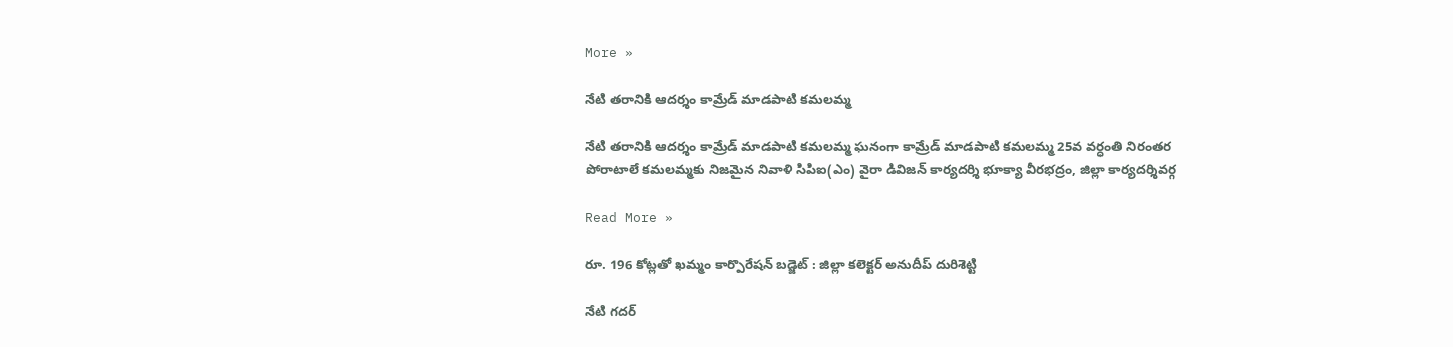More »

నేటి తరానికి ఆదర్శం కామ్రేడ్ మాడపాటి కమలమ్మ

నేటి తరానికి ఆదర్శం కామ్రేడ్ మాడపాటి కమలమ్మ ఘనంగా కామ్రేడ్ మాడపాటి కమలమ్మ 25వ వర్ధంతి నిరంతర పోరాటాలే కమలమ్మకు నిజమైన నివాళి సిపిఐ(ఎం) వైరా డివిజన్ కార్యదర్శి భూక్యా వీరభద్రం, జిల్లా కార్యదర్శివర్గ

Read More »

రూ. 196 కోట్లతో ఖమ్మం కార్పొరేషన్ బడ్జెట్ : జిల్లా కలెక్టర్ అనుదీప్ దురిశెట్టి

నేటి గదర్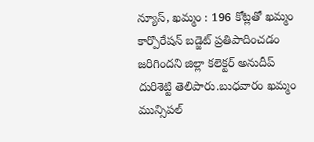న్యూస్, ఖమ్మం : 196 కోట్లతో ఖమ్మం కార్పొరేషన్ బడ్జెట్ ప్రతిపాదించడం జరిగిందని జిల్లా కలెక్టర్ అనుదీప్ దురిశెట్టి తెలిపారు.బుధవారం ఖమ్మం మున్సిపల్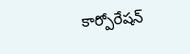కార్పోరేషన్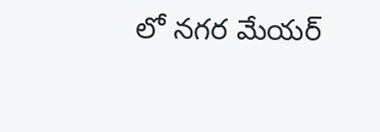లో నగర మేయర్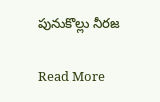పునుకొల్లు నీరజ

Read More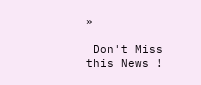»

 Don't Miss this News !